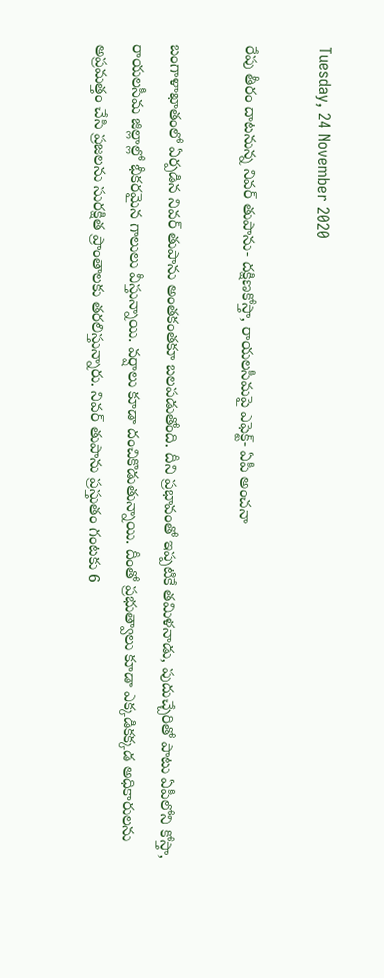Tuesday, 24 November 2020

రేపు తీరం దాటనున్న నివర్‌ తుపాను- దక్షిణకోస్తా, రాయలసీమపై ఎఫెక్ట్‌- ఏపీ అంచనా

బంగాళాఖాతంలో ఏర్పడిన నివర్‌ తుపాను అంతకంతకూ బలపడుతోంది. దీని ప్రభావంతో ఇప్పటికే తమిళనాడు, పుదుచ్చేరితో పాటు ఏపీలోని కోస్తా, రాయలసీమ జిల్లాల్లో భీకరమైన గాలులు వీస్తున్నాయి. వర్షాలు కూడా దంచికొడుతున్నాయి. దీంతో ప్రభుత్వాలు కూడా ఎక్కడికక్కడ అధికారులను అప్రమత్తం చేసి ప్రజలను సురక్షిత ప్రాంతాలకు తరలిస్తున్నారు. నివర్‌ తుపాను ప్రస్తుతం గంటకు 6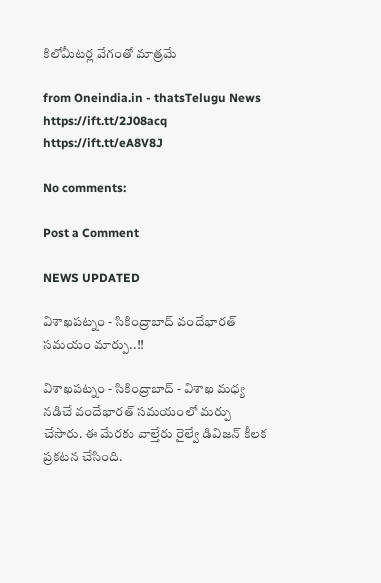కిలోమీటర్ల వేగంతో మాత్రమే

from Oneindia.in - thatsTelugu News https://ift.tt/2J08acq
https://ift.tt/eA8V8J

No comments:

Post a Comment

NEWS UPDATED

విశాఖపట్నం - సికింద్రాబాద్ వందేభారత్ సమయం మార్పు..!!

విశాఖపట్నం - సికింద్రాబాద్ - విశాఖ మధ్య నడిచే వందేభారత్ సమయంలో మర్పు చేసారు. ఈ మేరకు వాల్తేరు రైల్వే డివిజన్ కీలక ప్రకటన చేసింది.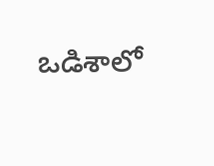ఒడిశాలో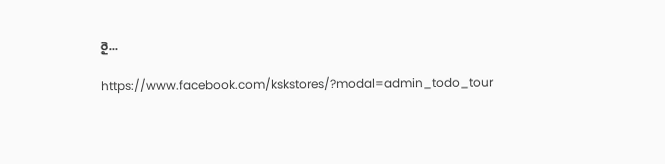రై...

https://www.facebook.com/kskstores/?modal=admin_todo_tour